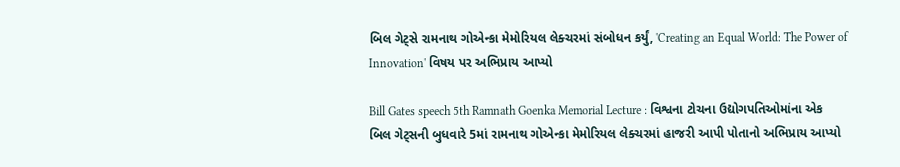બિલ ગેટ્સે રામનાથ ગોએન્કા મેમોરિયલ લેક્ચરમાં સંબોધન કર્યું, 'Creating an Equal World: The Power of Innovation' વિષય પર અભિપ્રાય આપ્યો

Bill Gates speech 5th Ramnath Goenka Memorial Lecture : વિશ્વના ટોચના ઉદ્યોગપતિઓમાંના એક બિલ ગેટ્સની બુધવારે 5માં રામનાથ ગોએન્કા મેમોરિયલ લેક્ચરમાં હાજરી આપી પોતાનો અભિપ્રાય આપ્યો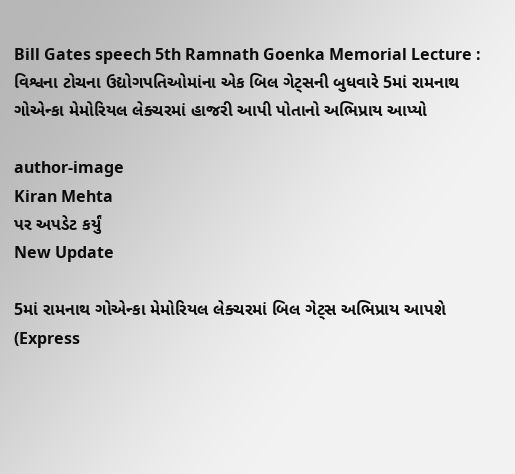Bill Gates speech 5th Ramnath Goenka Memorial Lecture : વિશ્વના ટોચના ઉદ્યોગપતિઓમાંના એક બિલ ગેટ્સની બુધવારે 5માં રામનાથ ગોએન્કા મેમોરિયલ લેક્ચરમાં હાજરી આપી પોતાનો અભિપ્રાય આપ્યો

author-image
Kiran Mehta
પર અપડેટ કર્યું
New Update

5માં રામનાથ ગોએન્કા મેમોરિયલ લેક્ચરમાં બિલ ગેટ્સ અભિપ્રાય આપશે (Express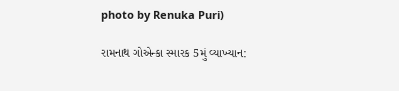photo by Renuka Puri)

રામનાથ ગોએન્કા સ્મારક 5મું વ્યાખ્યાન: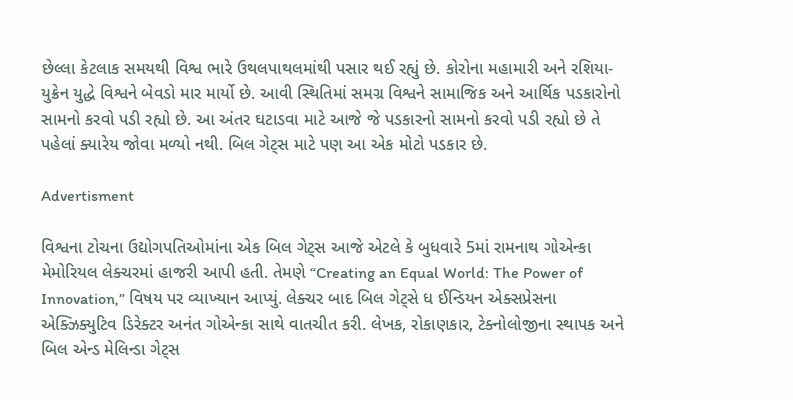છેલ્લા કેટલાક સમયથી વિશ્વ ભારે ઉથલપાથલમાંથી પસાર થઈ રહ્યું છે. કોરોના મહામારી અને રશિયા-યુક્રેન યુદ્ધે વિશ્વને બેવડો માર માર્યો છે. આવી સ્થિતિમાં સમગ્ર વિશ્વને સામાજિક અને આર્થિક પડકારોનો સામનો કરવો પડી રહ્યો છે. આ અંતર ઘટાડવા માટે આજે જે પડકારનો સામનો કરવો પડી રહ્યો છે તે પહેલાં ક્યારેય જોવા મળ્યો નથી. બિલ ગેટ્સ માટે પણ આ એક મોટો પડકાર છે.

Advertisment

વિશ્વના ટોચના ઉદ્યોગપતિઓમાંના એક બિલ ગેટ્સ આજે એટલે કે બુધવારે 5માં રામનાથ ગોએન્કા મેમોરિયલ લેક્ચરમાં હાજરી આપી હતી. તેમણે “Creating an Equal World: The Power of Innovation,” વિષય પર વ્યાખ્યાન આપ્યું. લેક્ચર બાદ બિલ ગેટ્સે ધ ઈન્ડિયન એક્સપ્રેસના એક્ઝિક્યુટિવ ડિરેક્ટર અનંત ગોએન્કા સાથે વાતચીત કરી. લેખક, રોકાણકાર, ટેક્નોલોજીના સ્થાપક અને બિલ એન્ડ મેલિન્ડા ગેટ્સ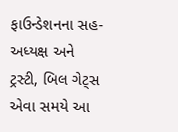ફાઉન્ડેશનના સહ-અધ્યક્ષ અને ટ્રસ્ટી, બિલ ગેટ્સ એવા સમયે આ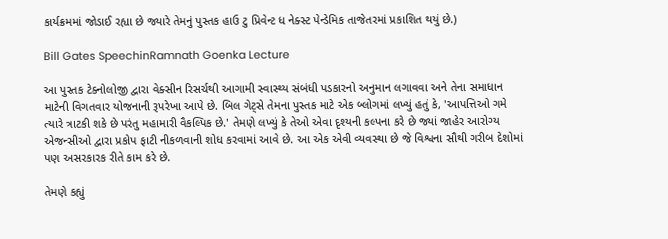કાર્યક્રમમાં જોડાઈ રહ્યા છે જ્યારે તેમનું પુસ્તક હાઉ ટુ પ્રિવેન્ટ ધ નેક્સ્ટ પેન્ડેમિક તાજેતરમાં પ્રકાશિત થયું છે.)

Bill Gates SpeechinRamnath Goenka Lecture

આ પુસ્તક ટેક્નોલોજી દ્વારા વેક્સીન રિસર્ચથી આગામી સ્વાસ્થ્ય સંબંધી પડકારનો અનુમાન લગાવવા અને તેના સમાધાન માટેની વિગતવાર યોજનાની રૂપરેખા આપે છે. બિલ ગેટ્સે તેમના પુસ્તક માટે એક બ્લોગમાં લખ્યું હતું કે, 'આપત્તિઓ ગમે ત્યારે ત્રાટકી શકે છે પરંતુ મહામારી વૈકલ્પિક છે.' તેમણે લખ્યું કે તેઓ એવા દૃશ્યની કલ્પના કરે છે જ્યાં જાહેર આરોગ્ય એજન્સીઓ દ્વારા પ્રકોપ ફાટી નીકળવાની શોધ કરવામાં આવે છે. આ એક એવી વ્યવસ્થા છે જે વિશ્વના સૌથી ગરીબ દેશોમાં પણ અસરકારક રીતે કામ કરે છે.

તેમણે કહ્યું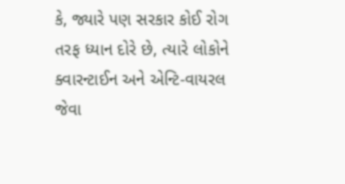કે, જ્યારે પણ સરકાર કોઈ રોગ તરફ ધ્યાન દોરે છે, ત્યારે લોકોને ક્વારન્ટાઈન અને એન્ટિ-વાયરલ જેવા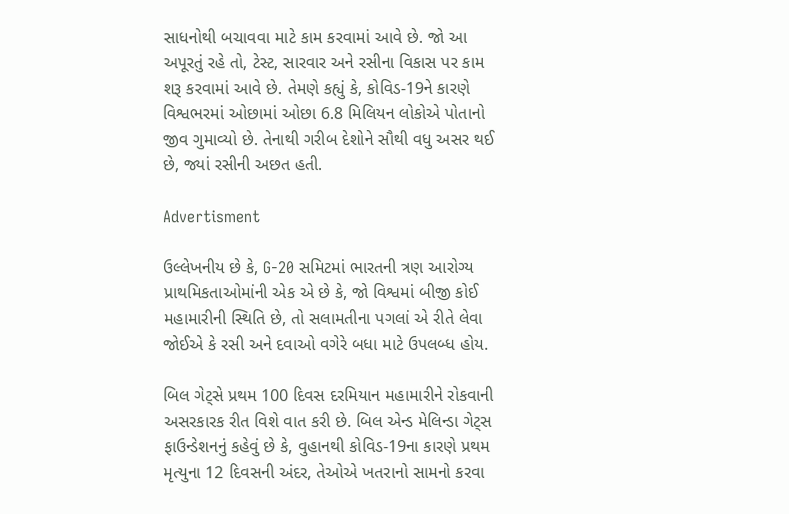સાધનોથી બચાવવા માટે કામ કરવામાં આવે છે. જો આ અપૂરતું રહે તો, ટેસ્ટ, સારવાર અને રસીના વિકાસ પર કામ શરૂ કરવામાં આવે છે. તેમણે કહ્યું કે, કોવિડ-19ને કારણે વિશ્વભરમાં ઓછામાં ઓછા 6.8 મિલિયન લોકોએ પોતાનો જીવ ગુમાવ્યો છે. તેનાથી ગરીબ દેશોને સૌથી વધુ અસર થઈ છે, જ્યાં રસીની અછત હતી.

Advertisment

ઉલ્લેખનીય છે કે, G-20 સમિટમાં ભારતની ત્રણ આરોગ્ય પ્રાથમિકતાઓમાંની એક એ છે કે, જો વિશ્વમાં બીજી કોઈ મહામારીની સ્થિતિ છે, તો સલામતીના પગલાં એ રીતે લેવા જોઈએ કે રસી અને દવાઓ વગેરે બધા માટે ઉપલબ્ધ હોય.

બિલ ગેટ્સે પ્રથમ 100 દિવસ દરમિયાન મહામારીને રોકવાની અસરકારક રીત વિશે વાત કરી છે. બિલ એન્ડ મેલિન્ડા ગેટ્સ ફાઉન્ડેશનનું કહેવું છે કે, વુહાનથી કોવિડ-19ના કારણે પ્રથમ મૃત્યુના 12 દિવસની અંદર, તેઓએ ખતરાનો સામનો કરવા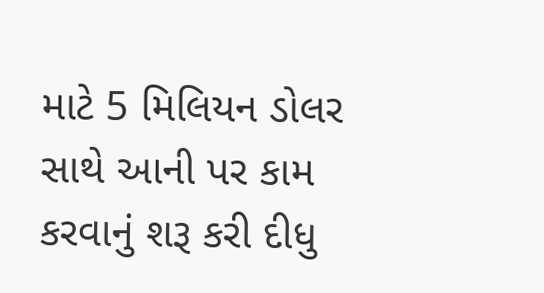માટે 5 મિલિયન ડોલર સાથે આની પર કામ કરવાનું શરૂ કરી દીધુ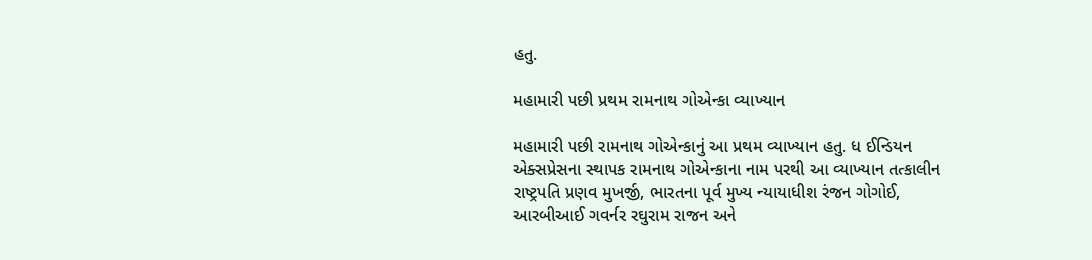હતુ.

મહામારી પછી પ્રથમ રામનાથ ગોએન્કા વ્યાખ્યાન

મહામારી પછી રામનાથ ગોએન્કાનું આ પ્રથમ વ્યાખ્યાન હતુ. ધ ઈન્ડિયન એક્સપ્રેસના સ્થાપક રામનાથ ગોએન્કાના નામ પરથી આ વ્યાખ્યાન તત્કાલીન રાષ્ટ્રપતિ પ્રણવ મુખર્જી, ભારતના પૂર્વ મુખ્ય ન્યાયાધીશ રંજન ગોગોઈ, આરબીઆઈ ગવર્નર રઘુરામ રાજન અને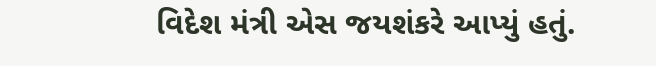વિદેશ મંત્રી એસ જયશંકરે આપ્યું હતું.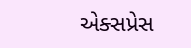એક્સપ્રેસ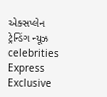એક્સપ્લેન ટ્રેન્ડિંગ ન્યૂઝ celebrities Express Exclusive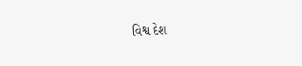વિશ્વ દેશ